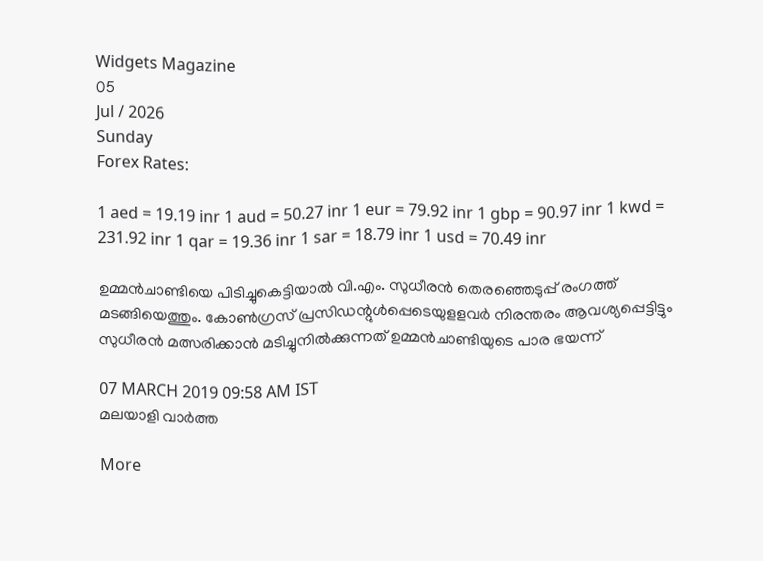Widgets Magazine
05
Jul / 2026
Sunday
Forex Rates:

1 aed = 19.19 inr 1 aud = 50.27 inr 1 eur = 79.92 inr 1 gbp = 90.97 inr 1 kwd = 231.92 inr 1 qar = 19.36 inr 1 sar = 18.79 inr 1 usd = 70.49 inr

ഉമ്മന്‍ചാണ്ടിയെ പിടിച്ചുകെട്ടിയാല്‍ വി.എം. സുധീരന്‍ തെരഞ്ഞെടുപ്പ് രംഗത്ത് മടങ്ങിയെത്തും. കോണ്‍ഗ്രസ് പ്രസിഡന്റുള്‍പ്പെടെയുളളവര്‍ നിരന്തരം ആവശ്യപ്പെട്ടിട്ടും സുധീരന്‍ മത്സരിക്കാന്‍ മടിച്ചുനില്‍ക്കുന്നത് ഉമ്മന്‍ചാണ്ടിയുടെ പാര ഭയന്ന്

07 MARCH 2019 09:58 AM IST
മലയാളി വാര്‍ത്ത

More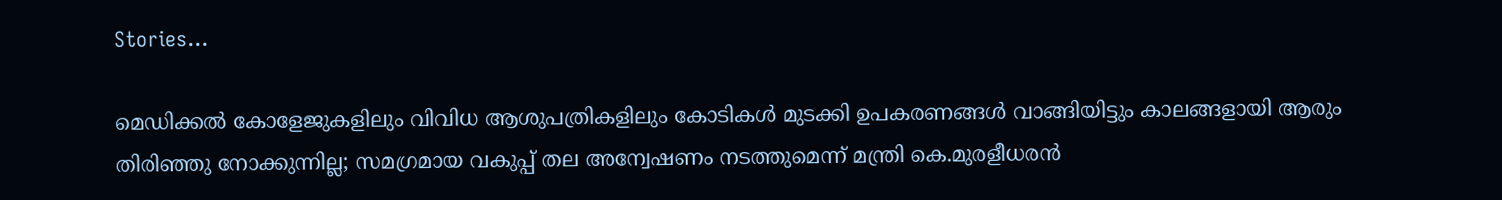Stories...

മെഡിക്കൽ കോളേജുകളിലും വിവിധ ആശുപത്രികളിലും കോടികൾ മുടക്കി ഉപകരണങ്ങൾ വാങ്ങിയിട്ടും കാലങ്ങളായി ആരും തിരിഞ്ഞു നോക്കുന്നില്ല; സമഗ്രമായ വകുപ്പ് തല അന്വേഷണം നടത്തുമെന്ന് മന്ത്രി കെ.മുരളീധരൻ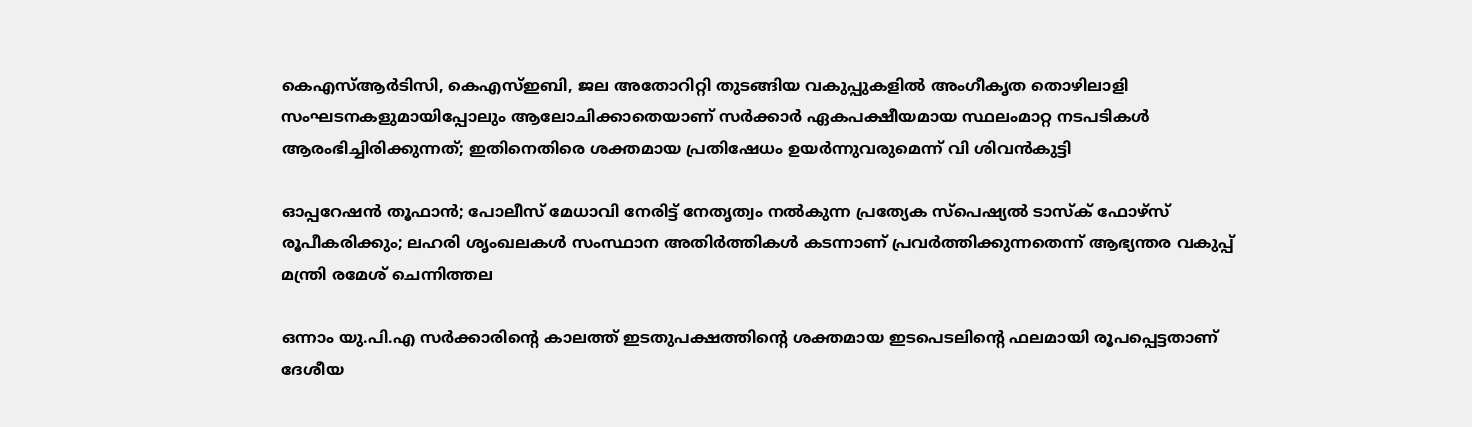കെഎസ്ആർടിസി, കെഎസ്ഇബി, ജല അതോറിറ്റി തുടങ്ങിയ വകുപ്പുകളിൽ അംഗീകൃത തൊഴിലാളി സംഘടനകളുമായിപ്പോലും ആലോചിക്കാതെയാണ് സർക്കാർ ഏകപക്ഷീയമായ സ്ഥലംമാറ്റ നടപടികൾ ആരംഭിച്ചിരിക്കുന്നത്; ഇതിനെതിരെ ശക്തമായ പ്രതിഷേധം ഉയർന്നുവരുമെന്ന് വി ശിവൻകുട്ടി

ഓപ്പറേഷൻ തൂഫാൻ; പോലീസ് മേധാവി നേരിട്ട്‌ നേതൃത്വം നൽകുന്ന പ്രത്യേക സ്പെഷ്യൽ ടാസ്‌ക് ഫോഴ്‌സ് രൂപീകരിക്കും; ലഹരി ശൃംഖലകൾ സംസ്ഥാന അതിർത്തികൾ കടന്നാണ് പ്രവർത്തിക്കുന്നതെന്ന് ആഭ്യന്തര വകുപ്പ് മന്ത്രി രമേശ് ചെന്നിത്തല

ഒന്നാം യു.പി.എ സര്‍ക്കാരിന്റെ കാലത്ത്‌ ഇടതുപക്ഷത്തിന്റെ ശക്തമായ ഇടപെടലിന്റെ ഫലമായി രൂപപ്പെട്ടതാണ്‌ ദേശീയ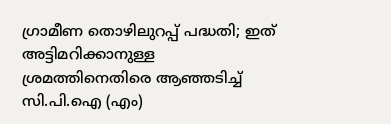ഗ്രാമീണ തൊഴിലുറപ്പ്‌ പദ്ധതി; ഇത് അട്ടിമറിക്കാനുള്ള ശ്രമത്തിനെതിരെ ആഞ്ഞടിച്ച് സി.പി.ഐ (എം)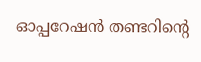ഓപ്പറേഷന്‍ തണ്ടറിന്റെ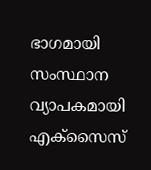ഭാഗമായി സംസ്ഥാന വ്യാപകമായി എക്സൈസ്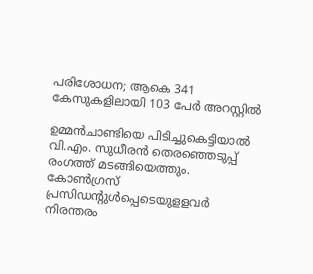പരിശോധന; ആകെ 341 കേസുകളിലായി 103 പേര്‍ അറസ്റ്റിൽ

ഉമ്മന്‍ചാണ്ടിയെ പിടിച്ചുകെട്ടിയാല്‍ വി.എം. സുധീരന്‍ തെരഞ്ഞെടുപ്പ് രംഗത്ത് മടങ്ങിയെത്തും. കോണ്‍ഗ്രസ് പ്രസിഡന്റുള്‍പ്പെടെയുളളവര്‍ നിരന്തരം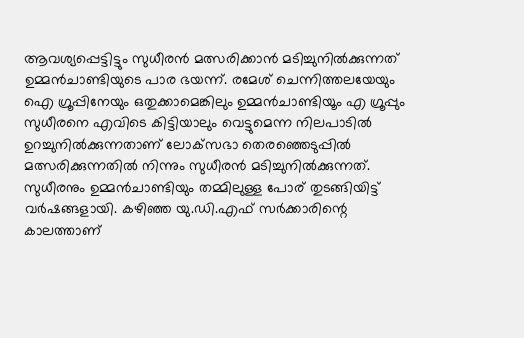ആവശ്യപ്പെട്ടിട്ടും സുധീരന്‍ മത്സരിക്കാന്‍ മടിച്ചുനില്‍ക്കുന്നത് ഉമ്മന്‍ചാണ്ടിയുടെ പാര ഭയന്ന്. രമേശ് ചെന്നിത്തലയേയും ഐ ഗ്രൂപ്പിനേയും ഒതുക്കാമെങ്കിലും ഉമ്മന്‍ചാണ്ടിയൂം എ ഗ്രൂപ്പും സുധീരനെ എവിടെ കിട്ടിയാലും വെട്ടുമെന്ന നിലപാടില്‍ ഉറച്ചുനില്‍ക്കുന്നതാണ് ലോക്‌സഭാ തെരഞ്ഞെടുപ്പില്‍ മത്സരിക്കുന്നതില്‍ നിന്നും സുധീരന്‍ മടിച്ചുനില്‍ക്കുന്നത്.
സുധീരനും ഉമ്മന്‍ചാണ്ടിയും തമ്മിലുള്ള പോര് തുടങ്ങിയിട്ട് വര്‍ഷങ്ങളായി. കഴിഞ്ഞ യു.ഡി.എഫ് സര്‍ക്കാരിന്റെ കാലത്താണ്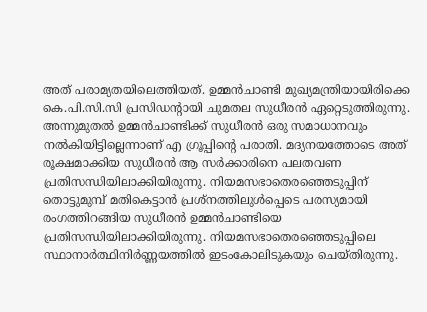അത് പരാമ്യതയിലെത്തിയത്. ഉമ്മന്‍ചാണ്ടി മുഖ്യമന്ത്രിയായിരിക്കെ കെ.പി.സി.സി പ്രസിഡന്റായി ചുമതല സുധീരന്‍ ഏറ്റെടുത്തിരുന്നു. അന്നുമുതല്‍ ഉമ്മന്‍ചാണ്ടിക്ക് സുധീരന്‍ ഒരു സമാധാനവും നല്‍കിയിട്ടില്ലെന്നാണ് എ ഗ്രൂപ്പിന്റെ പരാതി. മദ്യനയത്തോടെ അത് രൂക്ഷമാക്കിയ സുധീരന്‍ ആ സര്‍ക്കാരിനെ പലതവണ പ്രതിസന്ധിയിലാക്കിയിരുന്നു. നിയമസഭാതെരഞ്ഞെടുപ്പിന് തൊട്ടുമുമ്പ് മതികെട്ടാന്‍ പ്രശ്‌നത്തിലുള്‍പ്പെടെ പരസ്യമായി രംഗത്തിറങ്ങിയ സുധീരന്‍ ഉമ്മന്‍ചാണ്ടിയെ പ്രതിസന്ധിയിലാക്കിയിരുന്നു. നിയമസഭാതെരഞ്ഞെടുപ്പിലെ സ്ഥാനാര്‍ത്ഥിനിര്‍ണ്ണയത്തില്‍ ഇടംകോലിടുകയും ചെയ്തിരുന്നു.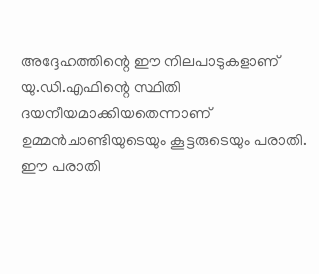അദ്ദേഹത്തിന്റെ ഈ നിലപാടുകളാണ് യു.ഡി.എഫിന്റെ സ്ഥിതി ദയനീയമാക്കിയതെന്നാണ് ഉമ്മന്‍ചാണ്ടിയുടെയും കൂട്ടരുടെയും പരാതി.
ഈ പരാതി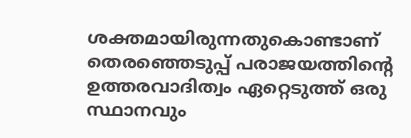ശക്തമായിരുന്നതുകൊണ്ടാണ് തെരഞ്ഞെടുപ്പ് പരാജയത്തിന്റെ ഉത്തരവാദിത്വം ഏറ്റെടുത്ത് ഒരു സ്ഥാനവും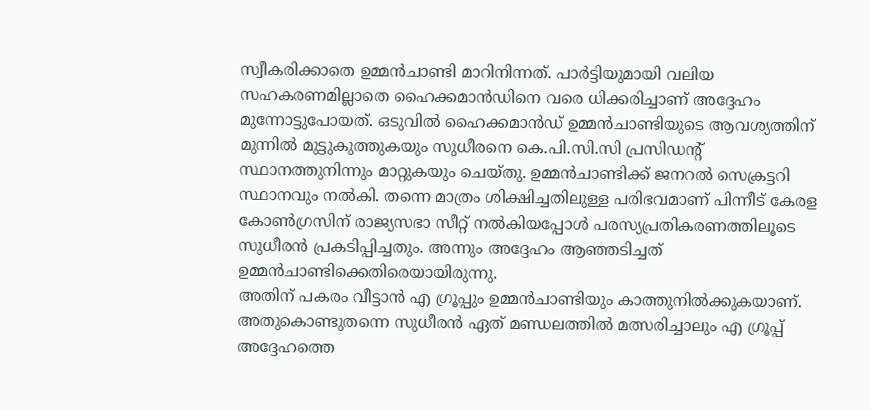സ്വീകരിക്കാതെ ഉമ്മന്‍ചാണ്ടി മാറിനിന്നത്. പാര്‍ട്ടിയുമായി വലിയ സഹകരണമില്ലാതെ ഹൈക്കമാന്‍ഡിനെ വരെ ധിക്കരിച്ചാണ് അദ്ദേഹം മുന്നോട്ടുപോയത്. ഒടുവില്‍ ഹൈക്കമാന്‍ഡ് ഉമ്മന്‍ചാണ്ടിയുടെ ആവശ്യത്തിന് മുന്നില്‍ മുട്ടുകുത്തുകയും സുധീരനെ കെ.പി.സി.സി പ്രസിഡന്റ് സ്ഥാനത്തുനിന്നും മാറ്റുകയും ചെയ്തു. ഉമ്മന്‍ചാണ്ടിക്ക് ജനറല്‍ സെക്രട്ടറി സ്ഥാനവും നല്‍കി. തന്നെ മാത്രം ശിക്ഷിച്ചതിലുള്ള പരിഭവമാണ് പിന്നീട് കേരള കോണ്‍ഗ്രസിന് രാജ്യസഭാ സീറ്റ് നല്‍കിയപ്പോള്‍ പരസ്യപ്രതികരണത്തിലൂടെ സുധീരന്‍ പ്രകടിപ്പിച്ചതും. അന്നും അദ്ദേഹം ആഞ്ഞടിച്ചത് ഉമ്മന്‍ചാണ്ടിക്കെതിരെയായിരുന്നു.
അതിന് പകരം വീട്ടാന്‍ എ ഗ്രൂപ്പും ഉമ്മന്‍ചാണ്ടിയും കാത്തുനില്‍ക്കുകയാണ്. അതുകൊണ്ടുതന്നെ സുധീരന്‍ ഏത് മണ്ഡലത്തില്‍ മത്സരിച്ചാലും എ ഗ്രൂപ്പ് അദ്ദേഹത്തെ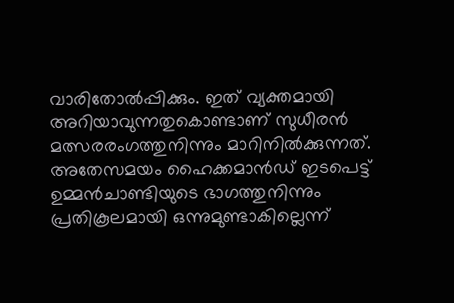വാരിതോല്‍പ്പിക്കും. ഇത് വ്യക്തമായി അറിയാവുന്നതുകൊണ്ടാണ് സുധീരന്‍ മത്സരരംഗത്തുനിന്നും മാറിനില്‍ക്കുന്നത്. അതേസമയം ഹൈക്കമാന്‍ഡ് ഇടപെട്ട് ഉമ്മന്‍ചാണ്ടിയുടെ ഭാഗത്തുനിന്നും പ്രതികൂലമായി ഒന്നുമുണ്ടാകില്ലെന്ന്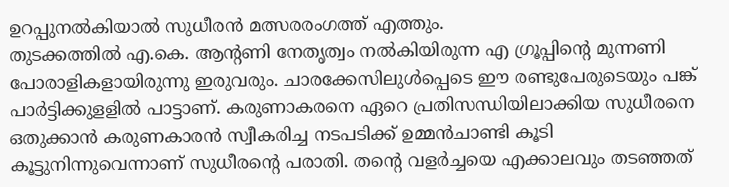ഉറപ്പുനല്‍കിയാല്‍ സുധീരന്‍ മത്സരരംഗത്ത് എത്തും.
തുടക്കത്തില്‍ എ.കെ. ആന്റണി നേതൃത്വം നല്‍കിയിരുന്ന എ ഗ്രൂപ്പിന്റെ മുന്നണി പോരാളികളായിരുന്നു ഇരുവരും. ചാരക്കേസിലുള്‍പ്പെടെ ഈ രണ്ടുപേരുടെയും പങ്ക് പാര്‍ട്ടിക്കുളളില്‍ പാട്ടാണ്. കരുണാകരനെ ഏറെ പ്രതിസന്ധിയിലാക്കിയ സുധീരനെ ഒതുക്കാന്‍ കരുണകാരന്‍ സ്വീകരിച്ച നടപടിക്ക് ഉമ്മന്‍ചാണ്ടി കൂടി കൂട്ടുനിന്നുവെന്നാണ് സുധീരന്റെ പരാതി. തന്റെ വളര്‍ച്ചയെ എക്കാലവും തടഞ്ഞത്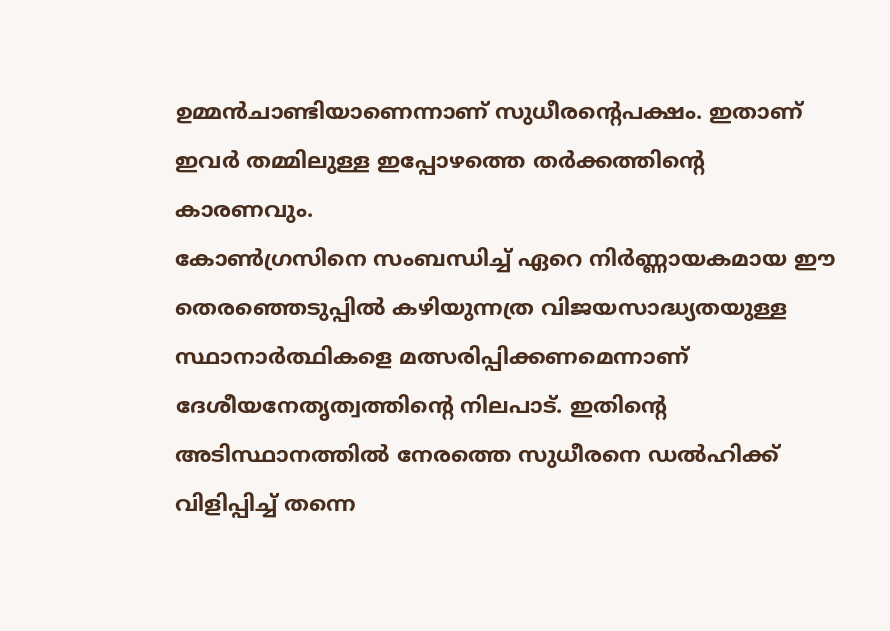ഉമ്മന്‍ചാണ്ടിയാണെന്നാണ് സുധീരന്റെപക്ഷം. ഇതാണ് ഇവര്‍ തമ്മിലുള്ള ഇപ്പോഴത്തെ തര്‍ക്കത്തിന്റെ കാരണവും.
കോണ്‍ഗ്രസിനെ സംബന്ധിച്ച് ഏറെ നിര്‍ണ്ണായകമായ ഈ തെരഞ്ഞെടുപ്പില്‍ കഴിയുന്നത്ര വിജയസാദ്ധ്യതയുള്ള സ്ഥാനാര്‍ത്ഥികളെ മത്സരിപ്പിക്കണമെന്നാണ് ദേശീയനേതൃത്വത്തിന്റെ നിലപാട്. ഇതിന്റെ അടിസ്ഥാനത്തില്‍ നേരത്തെ സുധീരനെ ഡല്‍ഹിക്ക് വിളിപ്പിച്ച് തന്നെ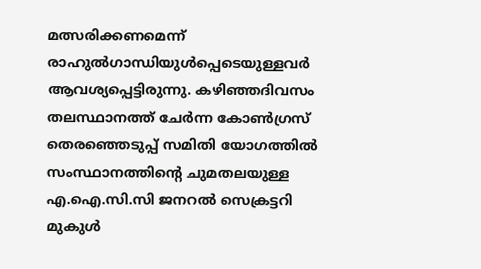മത്സരിക്കണമെന്ന് രാഹുല്‍ഗാന്ധിയുള്‍പ്പെടെയുള്ളവര്‍ ആവശ്യപ്പെട്ടിരുന്നു. കഴിഞ്ഞദിവസം തലസ്ഥാനത്ത് ചേര്‍ന്ന കോണ്‍ഗ്രസ് തെരഞ്ഞെടുപ്പ് സമിതി യോഗത്തില്‍ സംസ്ഥാനത്തിന്റെ ചുമതലയുള്ള എ.ഐ.സി.സി ജനറല്‍ സെക്രട്ടറി മുകുള്‍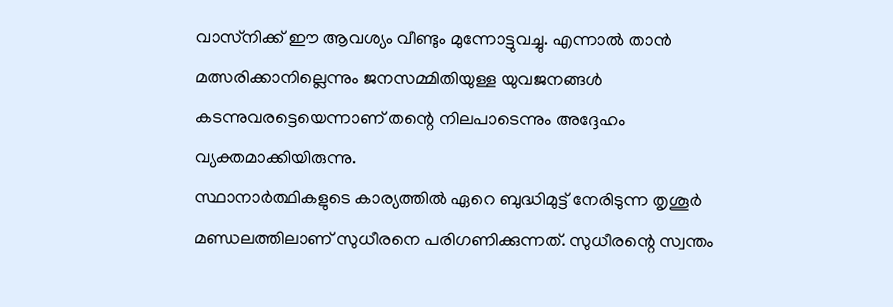വാസ്‌നിക്ക് ഈ ആവശ്യം വീണ്ടും മുന്നോട്ടുവച്ചു. എന്നാല്‍ താന്‍ മത്സരിക്കാനില്ലെന്നും ജനസമ്മിതിയുള്ള യുവജനങ്ങള്‍ കടന്നുവരട്ടെയെന്നാണ് തന്റെ നിലപാടെന്നും അദ്ദേഹം വ്യക്തമാക്കിയിരുന്നു.
സ്ഥാനാര്‍ത്ഥികളുടെ കാര്യത്തില്‍ ഏറെ ബുദ്ധിമുട്ട് നേരിടുന്ന തൃശൂര്‍ മണ്ഡലത്തിലാണ് സുധീരനെ പരിഗണിക്കുന്നത്. സുധീരന്റെ സ്വന്തം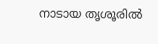നാടായ തൃശൂരില്‍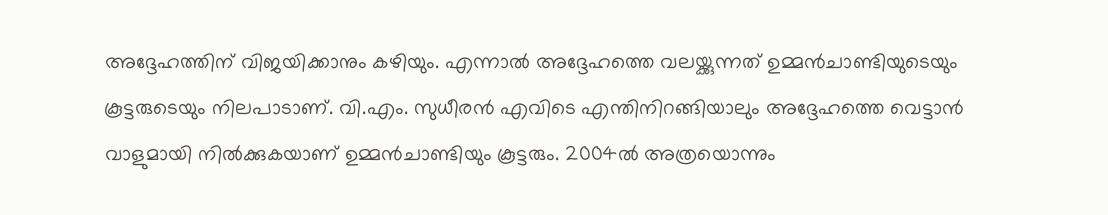അദ്ദേഹത്തിന് വിജയിക്കാനും കഴിയും. എന്നാല്‍ അദ്ദേഹത്തെ വലയ്ക്കുന്നത് ഉമ്മന്‍ചാണ്ടിയുടെയും കൂട്ടരുടെയും നിലപാടാണ്. വി.എം. സുധീരന്‍ എവിടെ എന്തിനിറങ്ങിയാലും അദ്ദേഹത്തെ വെട്ടാന്‍ വാളുമായി നില്‍ക്കുകയാണ് ഉമ്മന്‍ചാണ്ടിയും കൂട്ടരും. 2004ല്‍ അത്രയൊന്നും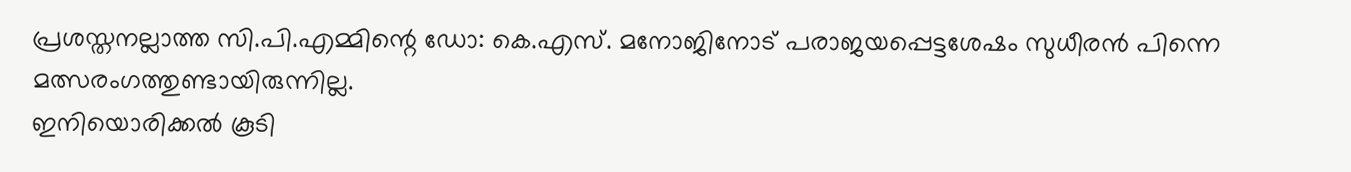പ്രശസ്തനല്ലാത്ത സി.പി.എമ്മിന്റെ ഡോ: കെ.എസ്. മനോജിനോട് പരാജയപ്പെട്ടശേഷം സുധീരന്‍ പിന്നെ മത്സരംഗത്തുണ്ടായിരുന്നില്ല.
ഇനിയൊരിക്കല്‍ കൂടി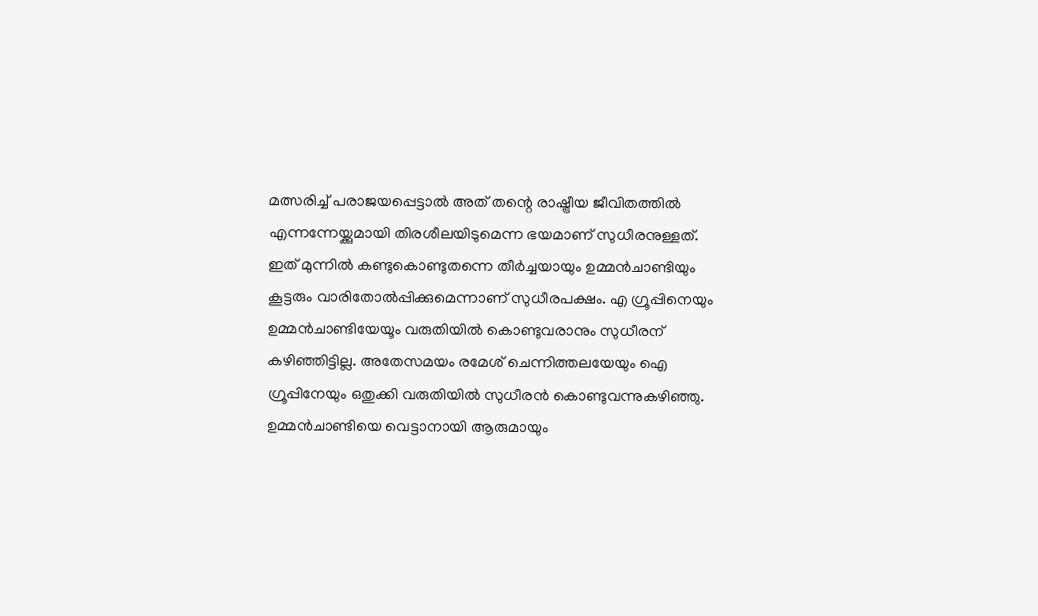മത്സരിച്ച് പരാജയപ്പെട്ടാല്‍ അത് തന്റെ രാഷ്ട്രീയ ജീവിതത്തില്‍ എന്നന്നേയ്ക്കുമായി തിരശീലയിടുമെന്ന ഭയമാണ് സുധീരനുള്ളത്. ഇത് മുന്നില്‍ കണ്ടുകൊണ്ടുതന്നെ തീര്‍ച്ചയായും ഉമ്മന്‍ചാണ്ടിയും കൂട്ടരും വാരിതോല്‍പ്പിക്കുമെന്നാണ് സുധീരപക്ഷം. എ ഗ്രൂപ്പിനെയും ഉമ്മന്‍ചാണ്ടിയേയൂം വരുതിയില്‍ കൊണ്ടുവരാനും സുധീരന് കഴിഞ്ഞിട്ടില്ല. അതേസമയം രമേശ് ചെന്നിത്തലയേയും ഐ ഗ്രൂപ്പിനേയും ഒതുക്കി വരുതിയില്‍ സുധീരന്‍ കൊണ്ടുവന്നുകഴിഞ്ഞു. ഉമ്മന്‍ചാണ്ടിയെ വെട്ടാനായി ആരുമായും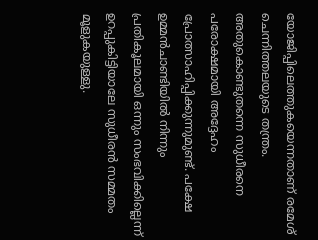യോജിപ്പിലെത്തുകയെന്നതാണ് രമേശ് ചെന്നിത്തലയുടെ തന്ത്രം. അതുകൊണ്ടുതന്നെ സുധീരനെ പരോക്ഷമായി അദ്ദേഹം പ്രോത്സാഹിപ്പിക്കുന്നുമുണ്ട്. പക്ഷേ ഉമ്മന്‍ചാണ്ടിയില്‍ നിന്നും പ്രതികൂലമായി ഒന്നും സംഭവിക്കില്ലെന്ന് ഉറപ്പുകിട്ടിയാലേ സുധീരന്‍ സമ്മതം മൂളുകയുള്ളു.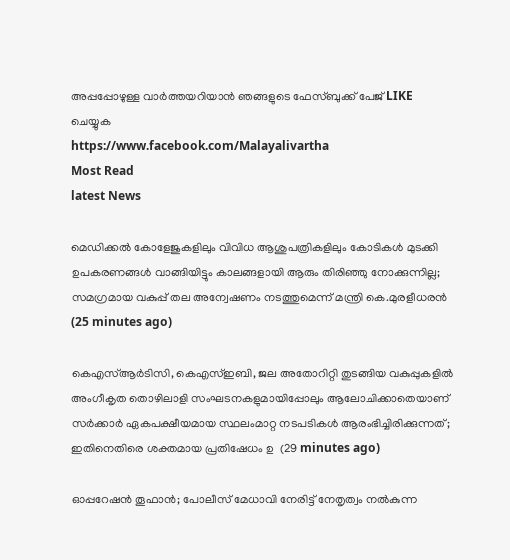അപ്പപ്പോഴുള്ള വാര്‍ത്തയറിയാന്‍ ഞങ്ങളുടെ ഫേസ്‌ബുക്ക്‌ പേജ് LIKE ചെയ്യുക
https://www.facebook.com/Malayalivartha
Most Read
latest News

മെഡിക്കൽ കോളേജുകളിലും വിവിധ ആശുപത്രികളിലും കോടികൾ മുടക്കി ഉപകരണങ്ങൾ വാങ്ങിയിട്ടും കാലങ്ങളായി ആരും തിരിഞ്ഞു നോക്കുന്നില്ല; സമഗ്രമായ വകുപ്പ് തല അന്വേഷണം നടത്തുമെന്ന് മന്ത്രി കെ.മുരളീധരൻ  (25 minutes ago)

കെഎസ്ആർടിസി, കെഎസ്ഇബി, ജല അതോറിറ്റി തുടങ്ങിയ വകുപ്പുകളിൽ അംഗീകൃത തൊഴിലാളി സംഘടനകളുമായിപ്പോലും ആലോചിക്കാതെയാണ് സർക്കാർ ഏകപക്ഷീയമായ സ്ഥലംമാറ്റ നടപടികൾ ആരംഭിച്ചിരിക്കുന്നത്; ഇതിനെതിരെ ശക്തമായ പ്രതിഷേധം ഉ  (29 minutes ago)

ഓപ്പറേഷൻ തൂഫാൻ; പോലീസ് മേധാവി നേരിട്ട്‌ നേതൃത്വം നൽകുന്ന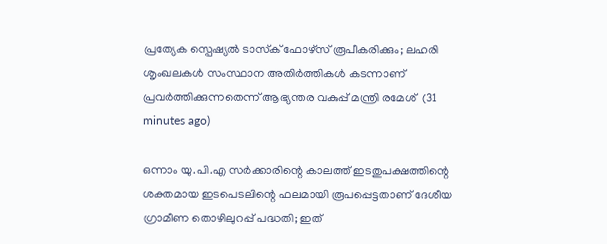പ്രത്യേക സ്പെഷ്യൽ ടാസ്‌ക് ഫോഴ്‌സ് രൂപീകരിക്കും; ലഹരി ശൃംഖലകൾ സംസ്ഥാന അതിർത്തികൾ കടന്നാണ് പ്രവർത്തിക്കുന്നതെന്ന് ആഭ്യന്തര വകുപ്പ് മന്ത്രി രമേശ്  (31 minutes ago)

ഒന്നാം യു.പി.എ സര്‍ക്കാരിന്റെ കാലത്ത്‌ ഇടതുപക്ഷത്തിന്റെ ശക്തമായ ഇടപെടലിന്റെ ഫലമായി രൂപപ്പെട്ടതാണ്‌ ദേശീയ ഗ്രാമീണ തൊഴിലുറപ്പ്‌ പദ്ധതി; ഇത്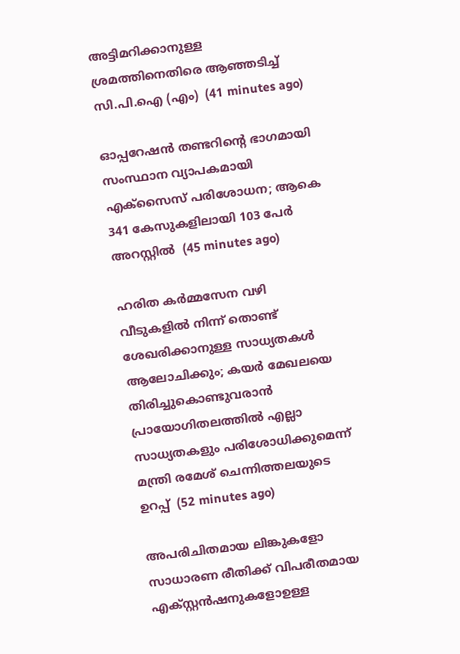അട്ടിമറിക്കാനുള്ള ശ്രമത്തിനെതിരെ ആഞ്ഞടിച്ച് സി.പി.ഐ (എം)  (41 minutes ago)

ഓപ്പറേഷന്‍ തണ്ടറിന്റെ ഭാഗമായി സംസ്ഥാന വ്യാപകമായി എക്സൈസ് പരിശോധന; ആകെ 341 കേസുകളിലായി 103 പേര്‍ അറസ്റ്റിൽ  (45 minutes ago)

ഹരിത കർമ്മസേന വഴി വീടുകളിൽ നിന്ന് തൊണ്ട് ശേഖരിക്കാനുള്ള സാധ്യതകൾ ആലോചിക്കും; കയർ മേഖലയെ തിരിച്ചുകൊണ്ടുവരാൻ പ്രായോഗിതലത്തിൽ എല്ലാ സാധ്യതകളും പരിശോധിക്കുമെന്ന് മന്ത്രി രമേശ് ചെന്നിത്തലയുടെ ഉറപ്പ്  (52 minutes ago)

അപരിചിതമായ ലിങ്കുകളോ സാധാരണ രീതിക്ക് വിപരീതമായ എക്സ്റ്റൻഷനുകളോഉള്ള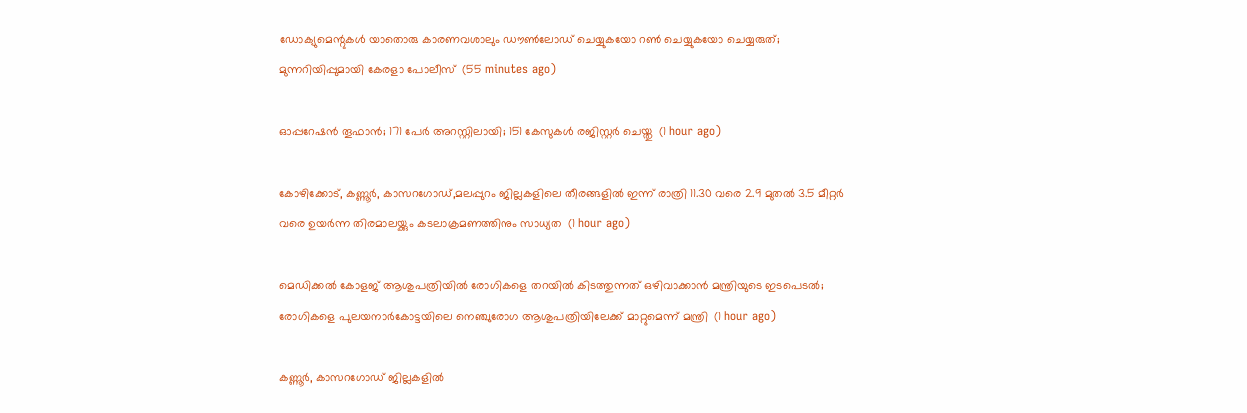ഡോക്യുമെന്റുകൾ യാതൊരു കാരണവശാലും ഡൗൺലോഡ് ചെയ്യുകയോ റൺ ചെയ്യുകയോ ചെയ്യരുത്; മുന്നറിയിപ്പുമായി കേരളാ പോലീസ്  (55 minutes ago)

ഓപ്പറേഷന്‍ തൂഫാൻ; 171 പേര്‍ അറസ്റ്റിലായി; 151 കേസുകള്‍ രജിസ്റ്റര്‍ ചെയ്തു  (1 hour ago)

കോഴിക്കോട്, കണ്ണൂർ, കാസറഗോഡ്,മലപ്പുറം ജില്ലകളിലെ തീരങ്ങളിൽ ഇന്ന് രാത്രി 11.30 വരെ 2.9 മുതൽ 3.5 മീറ്റർ വരെ ഉയർന്ന തിരമാലയ്ക്കും കടലാക്രമണത്തിനും സാധ്യത  (1 hour ago)

മെഡിക്കൽ കോളജ് ആശുപത്രിയിൽ രോഗികളെ തറയിൽ കിടത്തുന്നത് ഒഴിവാക്കാൻ മന്ത്രിയുടെ ഇടപെടൽ; രോഗികളെ പുലയനാർകോട്ടയിലെ നെഞ്ചുരോഗ ആശുപത്രിയിലേക്ക് മാറ്റുമെന്ന് മന്ത്രി  (1 hour ago)

കണ്ണൂർ, കാസറഗോഡ് ജില്ലകളിൽ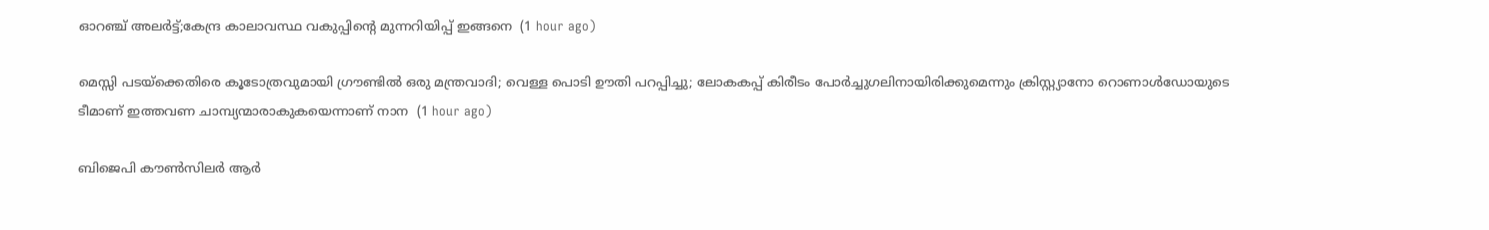ഓറഞ്ച് അലർട്ട്;കേന്ദ്ര കാലാവസ്ഥ വകുപ്പിന്റെ മുന്നറിയിപ്പ് ഇങ്ങനെ  (1 hour ago)

മെസ്സി പടയ്ക്കെതിരെ കൂടോത്രവുമായി ഗ്രൗണ്ടിൽ ഒരു മന്ത്രവാദി; വെള്ള പൊടി ഊതി പറപ്പിച്ചു; ലോകകപ്പ് കിരീടം പോർച്ചുഗലിനായിരിക്കുമെന്നും ക്രിസ്റ്റ്യാനോ റൊണാൾഡോയുടെ ടീമാണ് ഇത്തവണ ചാമ്പ്യന്മാരാകുകയെന്നാണ് നാന  (1 hour ago)

ബിജെപി കൗൺസിലർ ആർ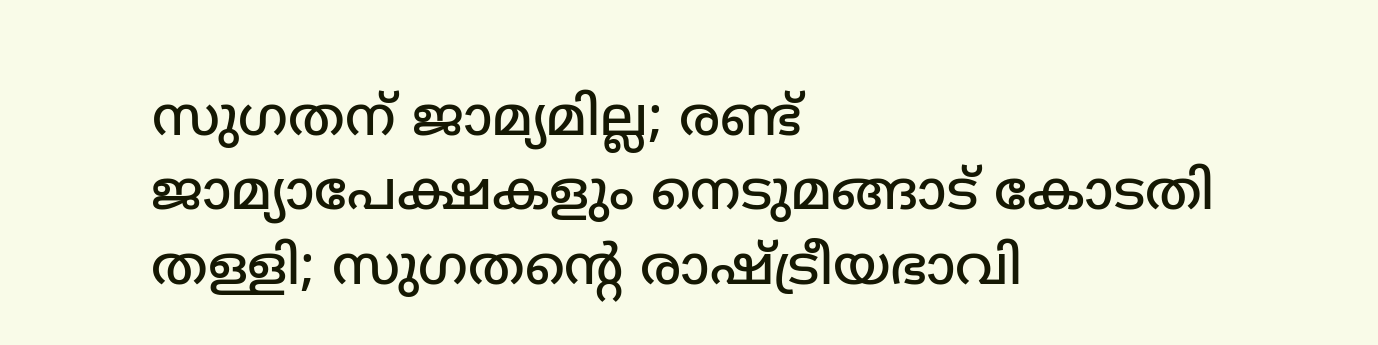സുഗതന് ജാമ്യമില്ല; രണ്ട് ജാമ്യാപേക്ഷകളും നെടുമങ്ങാട് കോടതി തള്ളി; സുഗതന്റെ രാഷ്ട്രീയഭാവി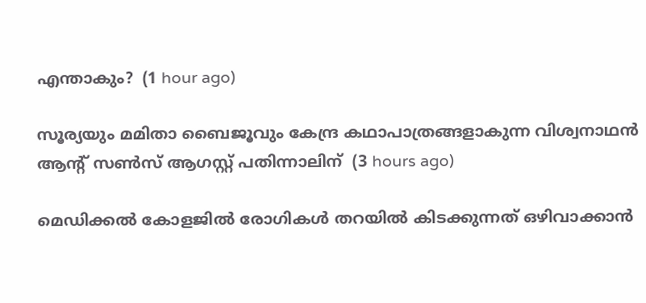എന്താകും?  (1 hour ago)

സൂര്യയും മമിതാ ബൈജൂവും കേന്ദ്ര കഥാപാത്രങ്ങളാകുന്ന വിശ്വനാഥന്‍ ആന്റ് സണ്‍സ് ആഗസ്റ്റ് പതിന്നാലിന്  (3 hours ago)

മെഡിക്കല്‍ കോളജില്‍ രോഗികള്‍ തറയില്‍ കിടക്കുന്നത് ഒഴിവാക്കാന്‍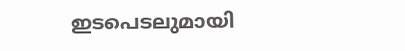ഇടപെടലുമായി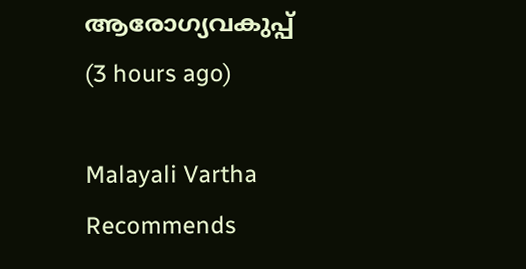ആരോഗ്യവകുപ്പ്  (3 hours ago)

Malayali Vartha Recommends